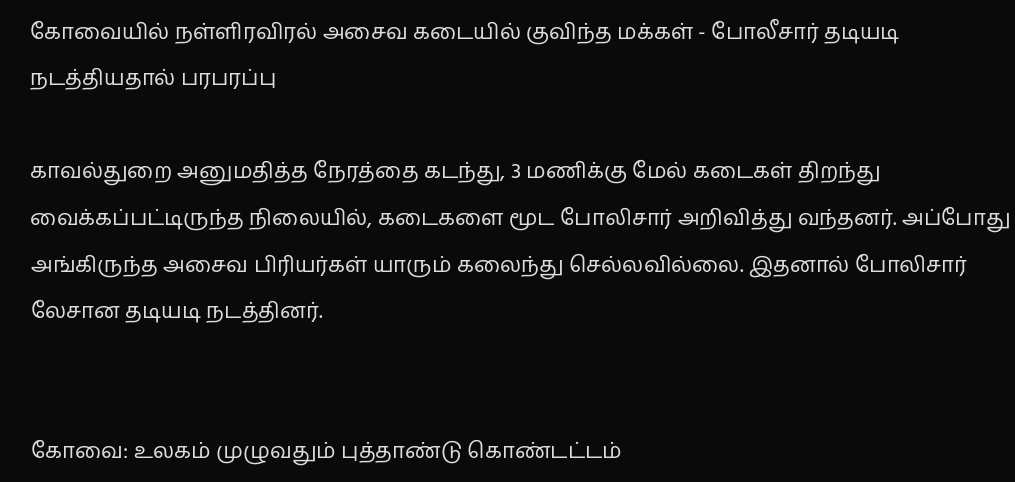கோவையில் நள்ளிரவிரல் அசைவ கடையில் குவிந்த மக்கள் - போலீசார் தடியடி நடத்தியதால் பரபரப்பு

காவல்துறை அனுமதித்த நேரத்தை கடந்து, 3 மணிக்கு மேல் கடைகள் திறந்து வைக்கப்பட்டிருந்த நிலையில், கடைகளை மூட போலிசார் அறிவித்து வந்தனர். அப்போது அங்கிருந்த அசைவ பிரியர்கள் யாரும் கலைந்து செல்லவில்லை. இதனால் போலிசார் லேசான தடியடி நடத்தினர்.


கோவை: உலகம் முழுவதும் புத்தாண்டு கொண்டட்டம்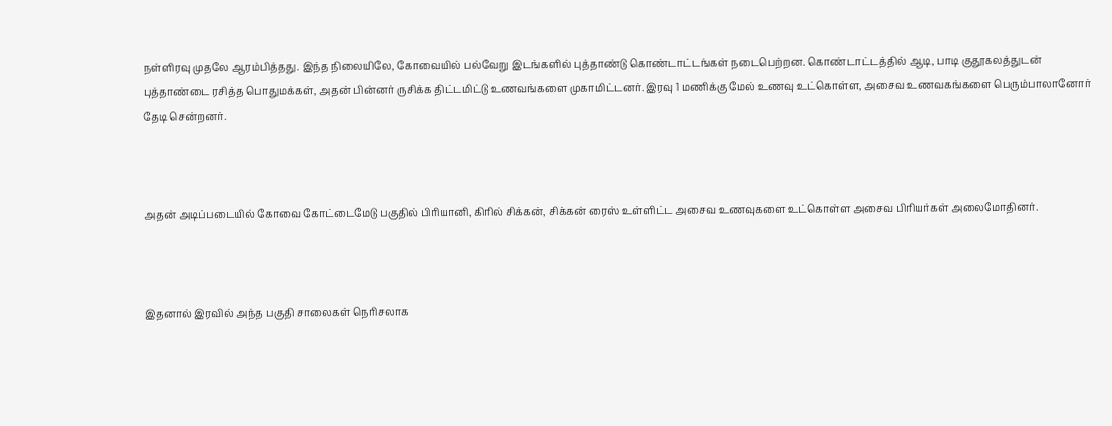நள்ளிரவு முதலே ஆரம்பித்தது. இந்த நிலையிலே, கோவையில் பல்வேறு இடங்களில் புத்தாண்டு கொண்டாட்டங்கள் நடைபெற்றன. கொண்டாட்டத்தில் ஆடி, பாடி குதூகலத்துடன் புத்தாண்டை ரசித்த பொதுமக்கள், அதன் பின்னர் ருசிக்க திட்டமிட்டு உணவங்களை முகாமிட்டனர். இரவு 1 மணிக்கு மேல் உணவு உட்கொள்ள, அசைவ உணவகங்களை பெரும்பாலானோர் தேடி சென்றனர்.



அதன் அடிப்படையில் கோவை கோட்டைமேடு பகுதில் பிரியானி, கிரில் சிக்கன், சிக்கன் ரைஸ் உள்ளிட்ட அசைவ உணவுகளை உட்கொள்ள அசைவ பிரியர்கள் அலைமோதினர்.



இதனால் இரவில் அந்த பகுதி சாலைகள் நெரிசலாக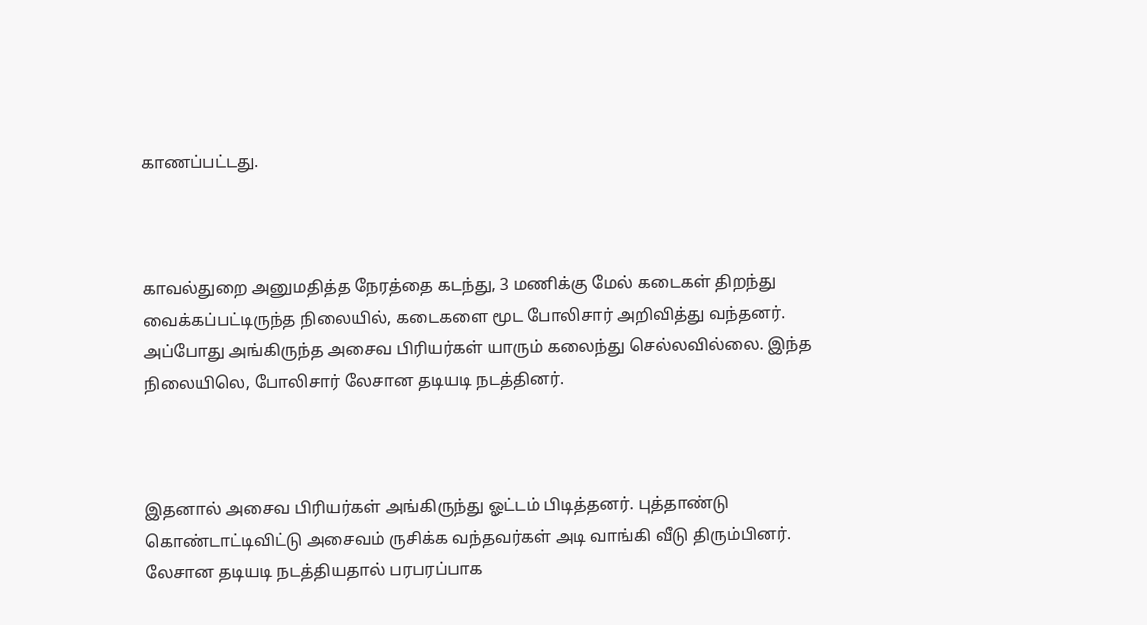காணப்பட்டது.



காவல்துறை அனுமதித்த நேரத்தை கடந்து, 3 மணிக்கு மேல் கடைகள் திறந்து வைக்கப்பட்டிருந்த நிலையில், கடைகளை மூட போலிசார் அறிவித்து வந்தனர். அப்போது அங்கிருந்த அசைவ பிரியர்கள் யாரும் கலைந்து செல்லவில்லை. இந்த நிலையிலெ, போலிசார் லேசான தடியடி நடத்தினர்.



இதனால் அசைவ பிரியர்கள் அங்கிருந்து ஓட்டம் பிடித்தனர். புத்தாண்டு கொண்டாட்டிவிட்டு அசைவம் ருசிக்க வந்தவர்கள் அடி வாங்கி வீடு திரும்பினர். லேசான தடியடி நடத்தியதால் பரபரப்பாக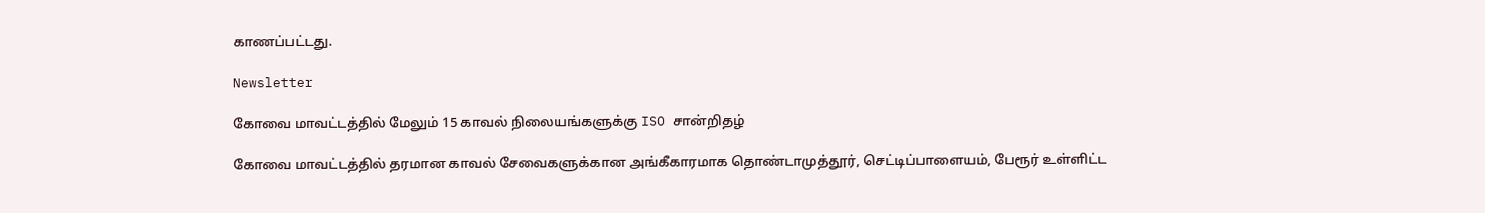காணப்பட்டது.

Newsletter

கோவை மாவட்டத்தில் மேலும் 15 காவல் நிலையங்களுக்கு ISO சான்றிதழ்

கோவை மாவட்டத்தில் தரமான காவல் சேவைகளுக்கான அங்கீகாரமாக தொண்டாமுத்தூர், செட்டிப்பாளையம், பேரூர் உள்ளிட்ட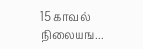15 காவல் நிலையங...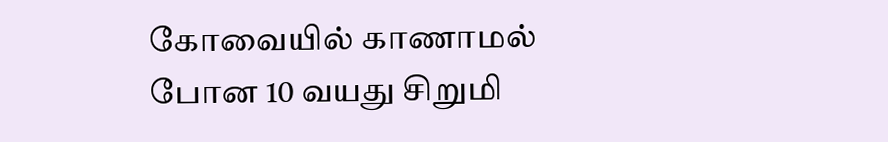கோவையில் காணாமல் போன 10 வயது சிறுமி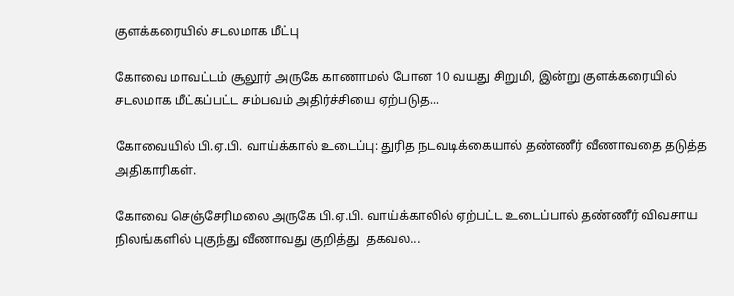குளக்கரையில் சடலமாக மீட்பு

கோவை மாவட்டம் சூலூர் அருகே காணாமல் போன 10 வயது சிறுமி, இன்று குளக்கரையில் சடலமாக மீட்கப்பட்ட சம்பவம் அதிர்ச்சியை ஏற்படுத...

கோவையில் பி.ஏ.பி. வாய்க்கால் உடைப்பு: துரித நடவடிக்கையால் தண்ணீர் வீணாவதை தடுத்த அதிகாரிகள்.

கோவை செஞ்சேரிமலை அருகே பி.ஏ.பி. வாய்க்காலில் ஏற்பட்ட உடைப்பால் தண்ணீர் விவசாய நிலங்களில் புகுந்து வீணாவது குறித்து  தகவல...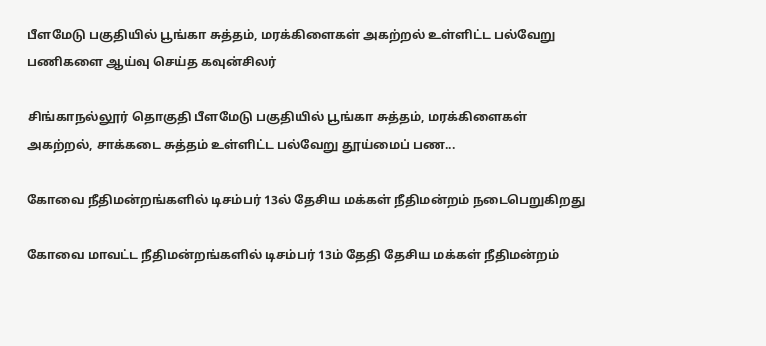பீளமேடு பகுதியில் பூங்கா சுத்தம், மரக்கிளைகள் அகற்றல் உள்ளிட்ட பல்வேறு பணிகளை ஆய்வு செய்த கவுன்சிலர்

சிங்காநல்லூர் தொகுதி பீளமேடு பகுதியில் பூங்கா சுத்தம், மரக்கிளைகள் அகற்றல், சாக்கடை சுத்தம் உள்ளிட்ட பல்வேறு தூய்மைப் பண...

கோவை நீதிமன்றங்களில் டிசம்பர் 13ல் தேசிய மக்கள் நீதிமன்றம் நடைபெறுகிறது

கோவை மாவட்ட நீதிமன்றங்களில் டிசம்பர் 13ம் தேதி தேசிய மக்கள் நீதிமன்றம்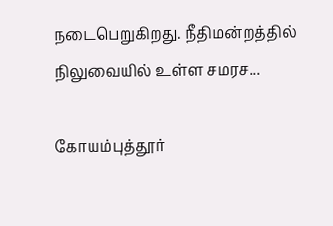நடைபெறுகிறது. நீதிமன்றத்தில் நிலுவையில் உள்ள சமரச...

கோயம்புத்தூர்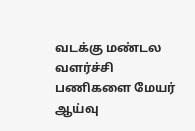வடக்கு மண்டல வளர்ச்சி பணிகளை மேயர் ஆய்வு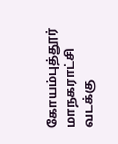கோயம்புத்தூர் மாநகராட்சி வடக்கு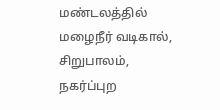மண்டலத்தில் மழைநீர் வடிகால், சிறுபாலம், நகர்ப்புற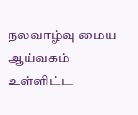நலவாழ்வு மைய ஆய்வகம் உள்ளிட்ட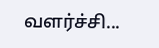வளர்ச்சி...